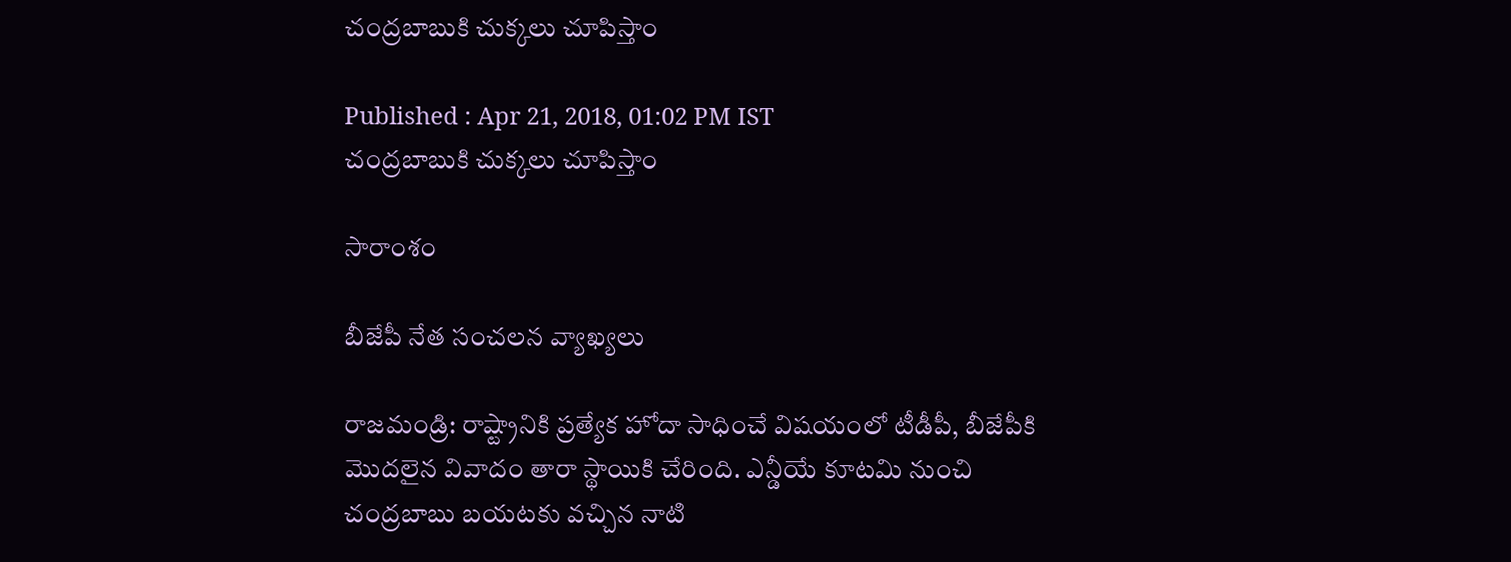చంద్రబాబుకి చుక్కలు చూపిస్తాం

Published : Apr 21, 2018, 01:02 PM IST
చంద్రబాబుకి చుక్కలు చూపిస్తాం

సారాంశం

బీజేపీ నేత సంచలన వ్యాఖ్యలు

రాజమండ్రి: రాష్ట్రానికి ప్రత్యేక హోదా సాధించే విషయంలో టీడీపీ, బీజేపీకి మొదలైన వివాదం తారా స్థాయికి చేరింది. ఎన్డీయే కూటమి నుంచి చంద్రబాబు బయటకు వచ్చిన నాటి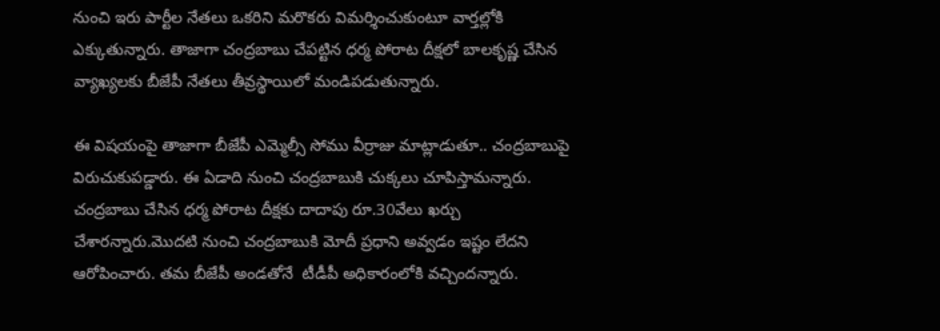నుంచి ఇరు పార్టీల నేతలు ఒకరిని మరొకరు విమర్శించుకుంటూ వార్తల్లోకి ఎక్కుతున్నారు. తాజాగా చంద్రబాబు చేపట్టిన ధర్మ పోరాట దీక్షలో బాలకృష్ణ చేసిన వ్యాఖ్యలకు బీజేపీ నేతలు తీవ్రస్థాయిలో మండిపడుతున్నారు.

ఈ విషయంపై తాజాగా బీజేపీ ఎమ్మెల్సీ సోము వీర్రాజు మాట్లాడుతూ.. చంద్రబాబుపై విరుచుకుపడ్డారు. ఈ ఏడాది నుంచి చంద్రబాబుకి చుక్కలు చూపిస్తామన్నారు. చంద్రబాబు చేసిన ధర్మ పోరాట దీక్షకు దాదాపు రూ.30వేలు ఖర్చు చేశారన్నారు.మొదటి నుంచి చంద్రబాబుకి మోదీ ప్రధాని అవ్వడం ఇష్టం లేదని ఆరోపించారు. తమ బీజేపీ అండతోనే  టీడీపీ అధికారంలోకి వచ్చిందన్నారు.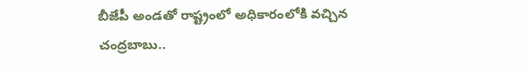బీజేపీ అండతో రాష్ట్రంలో అధికారంలోకి వచ్చిన చంద్రబాబు..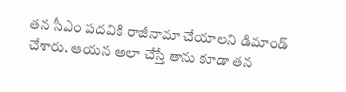తన సీఎం పదవికి రాజీనామా చేయాలని డిమాండ్ చేశారు. ఆయన అలా చేస్తే తాను కూడా తన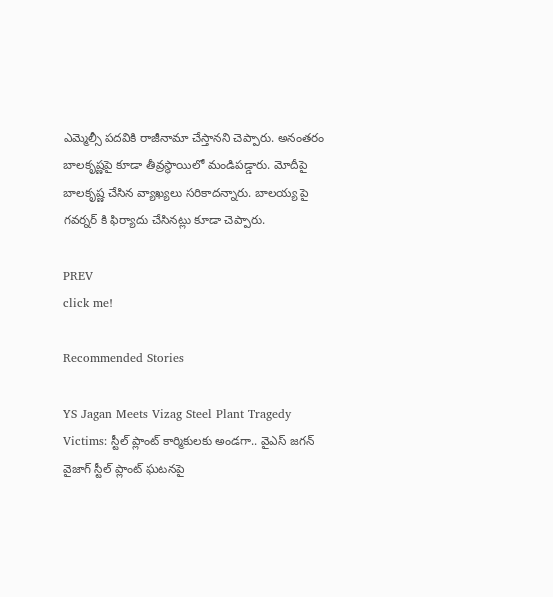ఎమ్మెల్సీ పదవికి రాజీనామా చేస్తానని చెప్పారు. అనంతరం బాలకృష్ణపై కూడా తీవ్రస్థాయిలో మండిపడ్డారు. మోదీపై బాలకృష్ణ చేసిన వ్యాఖ్యలు సరికాదన్నారు. బాలయ్య పై గవర్నర్ కి ఫిర్యాదు చేసినట్లు కూడా చెప్పారు.

PREV
click me!

Recommended Stories

YS Jagan Meets Vizag Steel Plant Tragedy Victims: స్టీల్ ప్లాంట్ కార్మికులకు అండగా.. వైఎస్ జగన్
వైజాగ్ స్టీల్ ప్లాంట్ ఘటనపై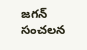జగన్ సంచలన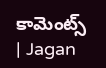కామెంట్స్ | Jagan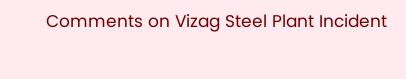Comments on Vizag Steel Plant Incident